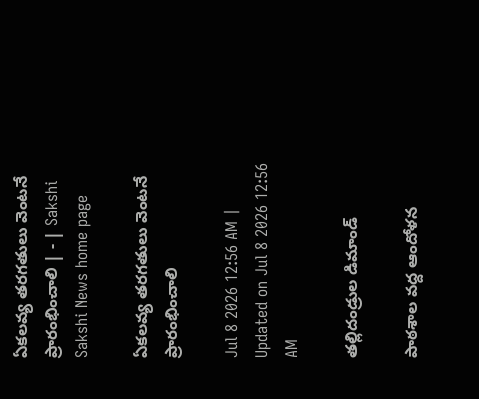ఏకలవ్య తరగతులు వెంటనే ప్రారంభించాలి | - | Sakshi
Sakshi News home page

ఏకలవ్య తరగతులు వెంటనే ప్రారంభించాలి

Jul 8 2026 12:56 AM | Updated on Jul 8 2026 12:56 AM

తల్లిదండ్రుల డిమాండ్‌

పాఠశాల వద్ద ఆందోళన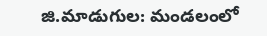జి.మాడుగుల: మండలంలో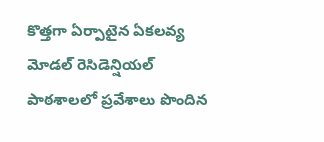కొత్తగా ఏర్పాటైన ఏకలవ్య మోడల్‌ రెసిడెన్షియల్‌ పాఠశాలలో ప్రవేశాలు పొందిన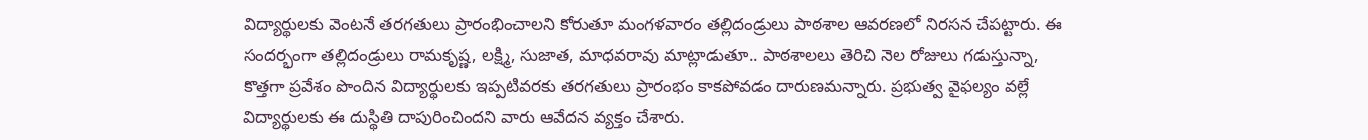విద్యార్థులకు వెంటనే తరగతులు ప్రారంభించాలని కోరుతూ మంగళవారం తల్లిదండ్రులు పాఠశాల ఆవరణలో నిరసన చేపట్టారు. ఈ సందర్భంగా తల్లిదండ్రులు రామకృష్ణ, లక్ష్మి, సుజాత, మాధవరావు మాట్లాడుతూ.. పాఠశాలలు తెరిచి నెల రోజులు గడుస్తున్నా, కొత్తగా ప్రవేశం పొందిన విద్యార్థులకు ఇప్పటివరకు తరగతులు ప్రారంభం కాకపోవడం దారుణమన్నారు. ప్రభుత్వ వైఫల్యం వల్లే విద్యార్థులకు ఈ దుస్థితి దాపురించిందని వారు ఆవేదన వ్యక్తం చేశారు.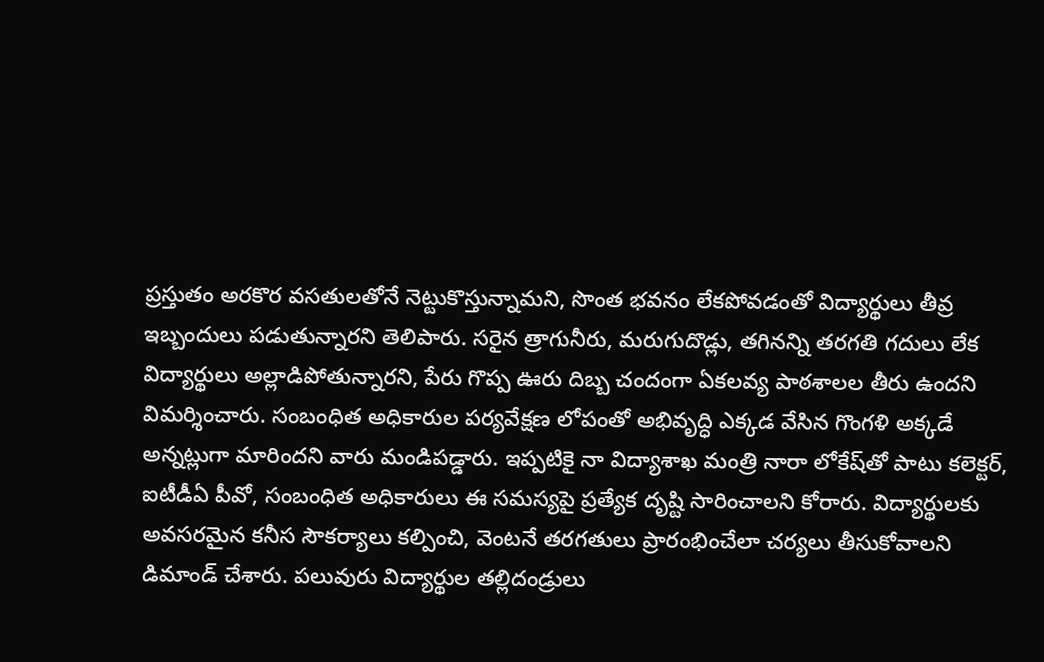ప్రస్తుతం అరకొర వసతులతోనే నెట్టుకొస్తున్నామని, సొంత భవనం లేకపోవడంతో విద్యార్థులు తీవ్ర ఇబ్బందులు పడుతున్నారని తెలిపారు. సరైన త్రాగునీరు, మరుగుదొడ్లు, తగినన్ని తరగతి గదులు లేక విద్యార్థులు అల్లాడిపోతున్నారని, పేరు గొప్ప ఊరు దిబ్బ చందంగా ఏకలవ్య పాఠశాలల తీరు ఉందని విమర్శించారు. సంబంధిత అధికారుల పర్యవేక్షణ లోపంతో అభివృద్ధి ఎక్కడ వేసిన గొంగళి అక్కడే అన్నట్లుగా మారిందని వారు మండిపడ్డారు. ఇప్పటికై నా విద్యాశాఖ మంత్రి నారా లోకేష్‌తో పాటు కలెక్టర్‌, ఐటీడీఏ పీవో, సంబంధిత అధికారులు ఈ సమస్యపై ప్రత్యేక దృష్టి సారించాలని కోరారు. విద్యార్థులకు అవసరమైన కనీస సౌకర్యాలు కల్పించి, వెంటనే తరగతులు ప్రారంభించేలా చర్యలు తీసుకోవాలని డిమాండ్‌ చేశారు. పలువురు విద్యార్థుల తల్లిదండ్రులు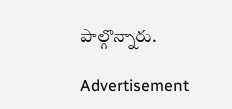పాల్గొన్నారు.

Advertisement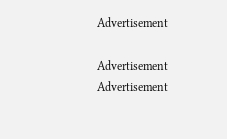Advertisement

Advertisement
Advertisement